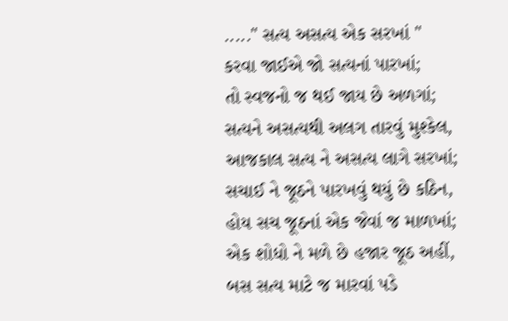....." સત્ય અસત્ય એક સરખાં "
કરવા જાઈએ જો સત્યનાં પારખાં;
તો સ્વજનો જ થઈ જાય છે અળગાં;
સત્યને અસત્યથી અલગ તારવું મુશ્કેલ,
આજકાલ સત્ય ને અસત્ય લાગે સરખાં;
સચાઈ ને જૂઠને પારખવું થયું છે કઠિન,
હોય સચ જૂઠનાં એક જેવાં જ માળખાં;
એક શોધો ને મળે છે હજાર જૂઠ અહીં,
બસ સત્ય માટે જ મારવાં પડે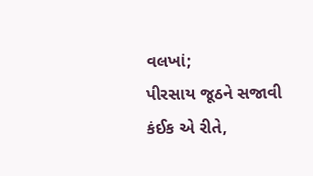વલખાં;
પીરસાય જૂઠને સજાવી કંઈક એ રીતે,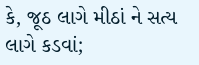કે, જૂઠ લાગે મીઠાં ને સત્ય લાગે કડવાં;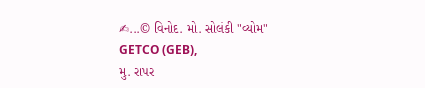✍...© વિનોદ. મો. સોલંકી "વ્યોમ"
GETCO (GEB),
મુ. રાપર